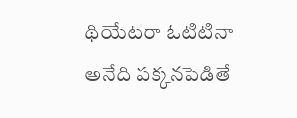థియేటరా ఓటిటినా అనేది పక్కనపెడితే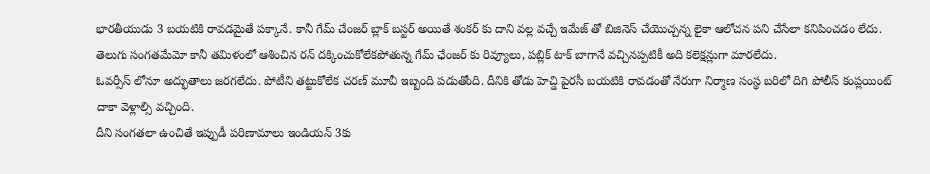భారతీయుడు 3 బయటికి రావడమైతే పక్కానే. కానీ గేమ్ చేంజర్ బ్లాక్ బస్టర్ అయితే శంకర్ కు దాని వల్ల వచ్చే ఇమేజ్ తో బిజినెస్ చేయొచ్చన్న లైకా ఆలోచన పని చేసేలా కనిపించడం లేదు. తెలుగు సంగతమేమో కానీ తమిళంలో ఆశించిన రన్ దక్కించుకోలేకపోతున్న గేమ్ ఛేంజర్ కు రివ్యూలు, పబ్లిక్ టాక్ బాగానే వచ్చినప్పటికీ అది కలెక్షన్లుగా మారలేదు.
ఓవర్సీస్ లోనూ అద్భుతాలు జరగలేదు. పోటీని తట్టుకోలేక చరణ్ మూవీ ఇబ్బంది పడుతోంది. దీనికి తోడు హెచ్డి పైరసీ బయటికి రావడంతో నేరుగా నిర్మాణ సంస్థ బరిలో దిగి పోలీస్ కంప్లయింట్ దాకా వెళ్లాల్సి వచ్చింది.
దీని సంగతలా ఉంచితే ఇప్పుడీ పరిణామాలు ఇండియన్ 3కు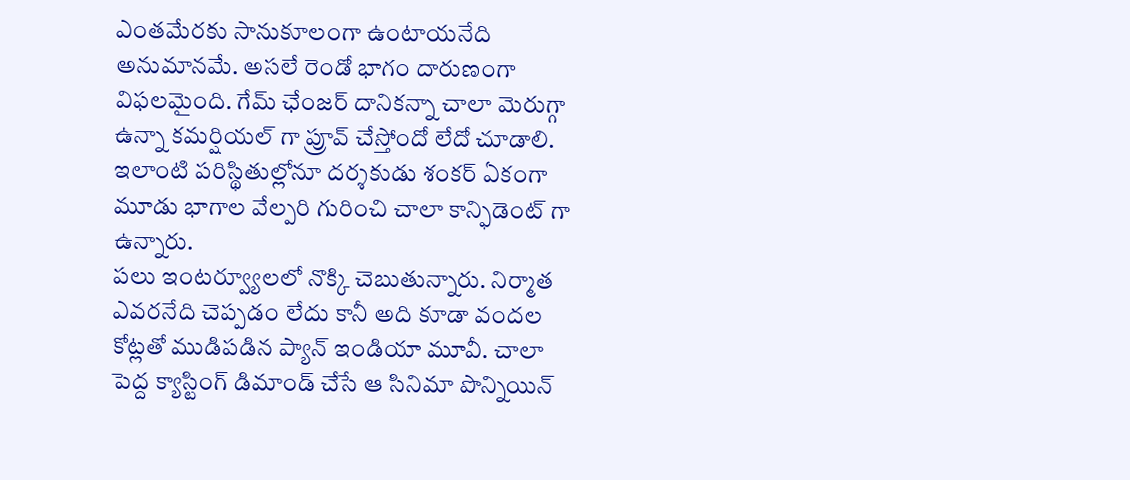ఎంతమేరకు సానుకూలంగా ఉంటాయనేది అనుమానమే. అసలే రెండో భాగం దారుణంగా విఫలమైంది. గేమ్ ఛేంజర్ దానికన్నా చాలా మెరుగ్గా ఉన్నా కమర్షియల్ గా ప్రూవ్ చేస్తోందో లేదో చూడాలి. ఇలాంటి పరిస్థితుల్లోనూ దర్శకుడు శంకర్ ఏకంగా మూడు భాగాల వేల్పరి గురించి చాలా కాన్ఫిడెంట్ గా ఉన్నారు.
పలు ఇంటర్వ్యూలలో నొక్కి చెబుతున్నారు. నిర్మాత ఎవరనేది చెప్పడం లేదు కానీ అది కూడా వందల కోట్లతో ముడిపడిన ప్యాన్ ఇండియా మూవీ. చాలా పెద్ద క్యాస్టింగ్ డిమాండ్ చేసే ఆ సినిమా పొన్నియిన్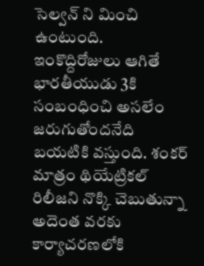సెల్వన్ ని మించి ఉంటుంది.
ఇంకొద్దిరోజులు ఆగితే భారతీయుడు 3కి సంబంధించి అసలేం జరుగుతోందనేది బయటికి వస్తుంది. శంకర్ మాత్రం థియేట్రికల్ రిలీజని నొక్కి చెబుతున్నా అదెంత వరకు కార్యాచరణలోకి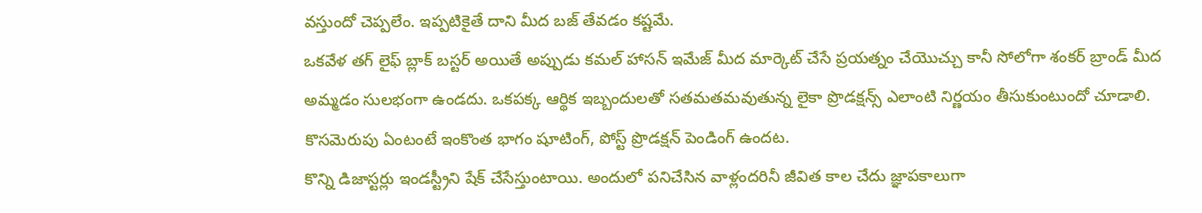వస్తుందో చెప్పలేం. ఇప్పటికైతే దాని మీద బజ్ తేవడం కష్టమే.
ఒకవేళ తగ్ లైఫ్ బ్లాక్ బస్టర్ అయితే అప్పుడు కమల్ హాసన్ ఇమేజ్ మీద మార్కెట్ చేసే ప్రయత్నం చేయొచ్చు కానీ సోలోగా శంకర్ బ్రాండ్ మీద అమ్మడం సులభంగా ఉండదు. ఒకపక్క ఆర్థిక ఇబ్బందులతో సతమతమవుతున్న లైకా ప్రొడక్షన్స్ ఎలాంటి నిర్ణయం తీసుకుంటుందో చూడాలి. కొసమెరుపు ఏంటంటే ఇంకొంత భాగం షూటింగ్, పోస్ట్ ప్రొడక్షన్ పెండింగ్ ఉందట.
కొన్ని డిజాస్టర్లు ఇండస్ట్రీని షేక్ చేసేస్తుంటాయి. అందులో పనిచేసిన వాళ్లందరినీ జీవిత కాల చేదు జ్ఞాపకాలుగా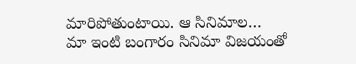మారిపోతుంటాయి. ఆ సినిమాల…
మా ఇంటి బంగారం సినిమా విజయంతో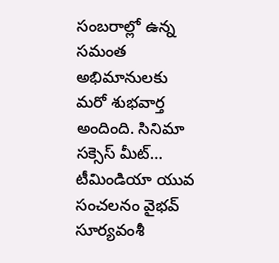సంబరాల్లో ఉన్న సమంత అభిమానులకు మరో శుభవార్త అందింది. సినిమా సక్సెస్ మీట్…
టీమిండియా యువ సంచలనం వైభవ్ సూర్యవంశీ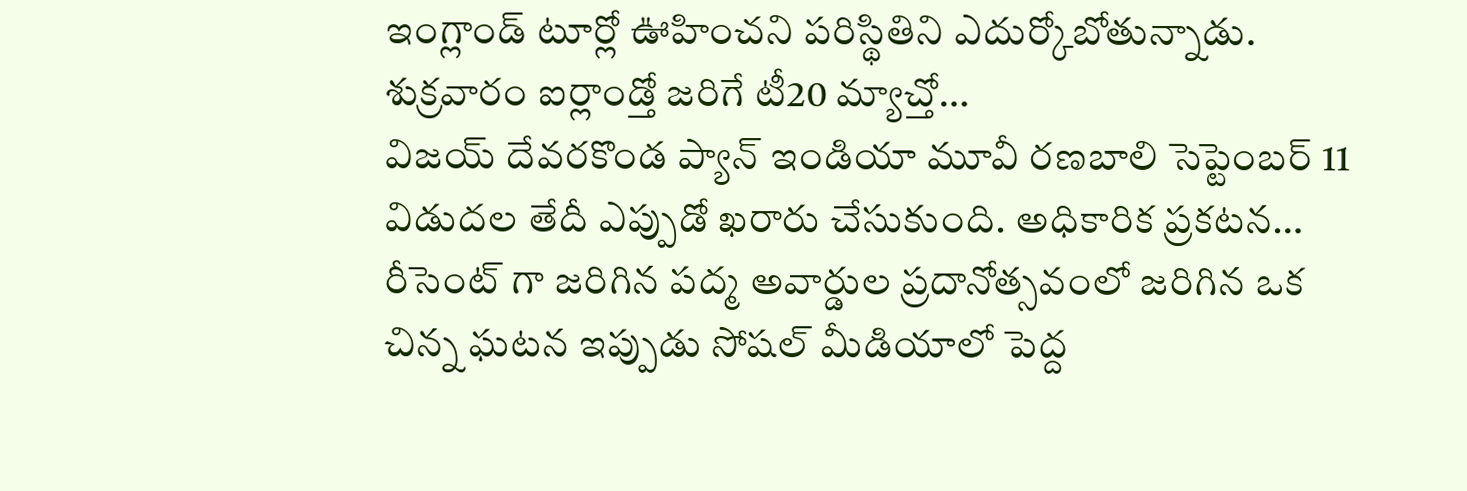ఇంగ్లాండ్ టూర్లో ఊహించని పరిస్థితిని ఎదుర్కోబోతున్నాడు. శుక్రవారం ఐర్లాండ్తో జరిగే టీ20 మ్యాచ్తో…
విజయ్ దేవరకొండ ప్యాన్ ఇండియా మూవీ రణబాలి సెప్టెంబర్ 11 విడుదల తేదీ ఎప్పుడో ఖరారు చేసుకుంది. అధికారిక ప్రకటన…
రీసెంట్ గా జరిగిన పద్మ అవార్డుల ప్రదానోత్సవంలో జరిగిన ఒక చిన్న ఘటన ఇప్పుడు సోషల్ మీడియాలో పెద్ద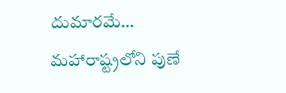దుమారమే…
మహారాష్ట్రలోని పుణే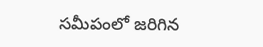సమీపంలో జరిగిన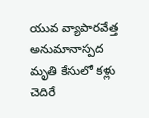యువ వ్యాపారవేత్త అనుమానాస్పద మృతి కేసులో కళ్లు చెదిరే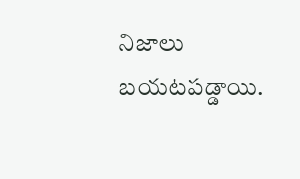నిజాలు బయటపడ్డాయి.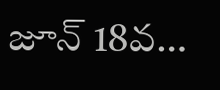జూన్ 18వ…